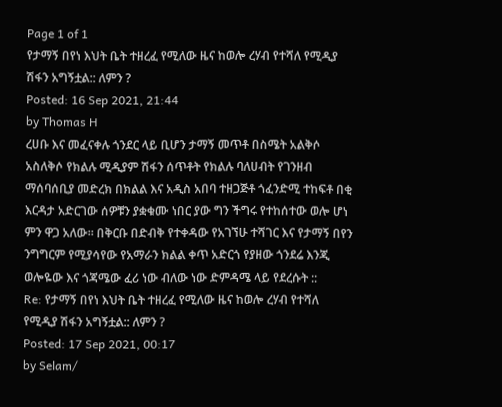Page 1 of 1
የታማኝ በየነ እህት ቤት ተዘረፈ የሚለው ዜና ከወሎ ረሃብ የተሻለ የሚዲያ ሽፋን አግኝቷል:: ለምን ?
Posted: 16 Sep 2021, 21:44
by Thomas H
ረሀቡ እና መፈናቀሉ ጎንደር ላይ ቢሆን ታማኝ መጥቶ በስሜት አልቅሶ አስለቅሶ የክልሉ ሚዲያም ሽፋን ሰጥቶት የክልሉ ባለሀብት የገንዘብ ማሰባሰቢያ መድረክ በክልል እና አዲስ አበባ ተዘጋጅቶ ጎፈንድሚ ተከፍቶ በቂ እርዳታ አድርገው ሰዎቹን ያቋቁሙ ነበር ያው ግን ችግሩ የተከሰተው ወሎ ሆነ ምን ዋጋ አለው። በቅርቡ በድብቅ የተቀዳው የአገኘሁ ተሻገር እና የታማኝ በየን ንግግርም የሚያሳየው የአማራን ክልል ቀጥ አድርጎ የያዘው ጎንደሬ እንጂ ወሎዬው እና ጎጃሜው ፈሪ ነው ብለው ነው ድምዳሜ ላይ የደረሱት ::
Re: የታማኝ በየነ እህት ቤት ተዘረፈ የሚለው ዜና ከወሎ ረሃብ የተሻለ የሚዲያ ሽፋን አግኝቷል:: ለምን ?
Posted: 17 Sep 2021, 00:17
by Selam/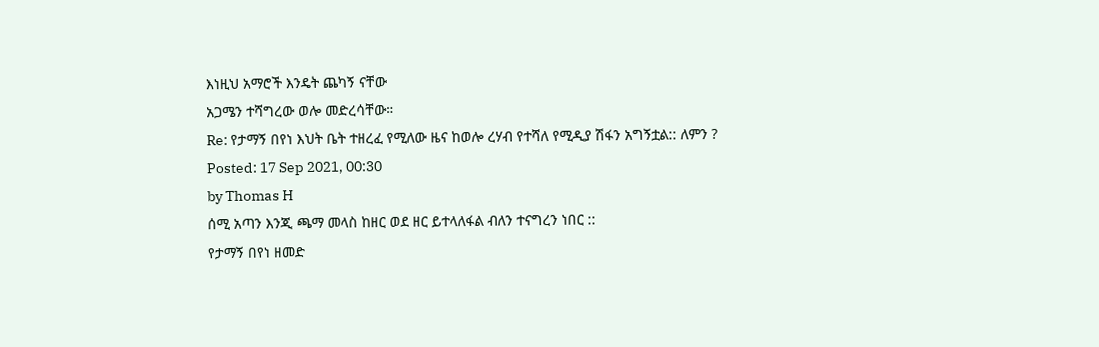እነዚህ አማሮች እንዴት ጨካኝ ናቸው
አጋሜን ተሻግረው ወሎ መድረሳቸው።
Re: የታማኝ በየነ እህት ቤት ተዘረፈ የሚለው ዜና ከወሎ ረሃብ የተሻለ የሚዲያ ሽፋን አግኝቷል:: ለምን ?
Posted: 17 Sep 2021, 00:30
by Thomas H
ሰሚ አጣን እንጂ ጫማ መላስ ከዘር ወደ ዘር ይተላለፋል ብለን ተናግረን ነበር ::
የታማኝ በየነ ዘመድ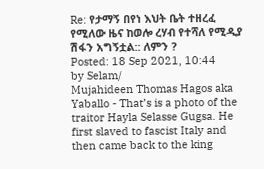Re: የታማኝ በየነ እህት ቤት ተዘረፈ የሚለው ዜና ከወሎ ረሃብ የተሻለ የሚዲያ ሽፋን አግኝቷል:: ለምን ?
Posted: 18 Sep 2021, 10:44
by Selam/
Mujahideen Thomas Hagos aka Yaballo - That’s is a photo of the traitor Hayla Selasse Gugsa. He first slaved to fascist Italy and then came back to the king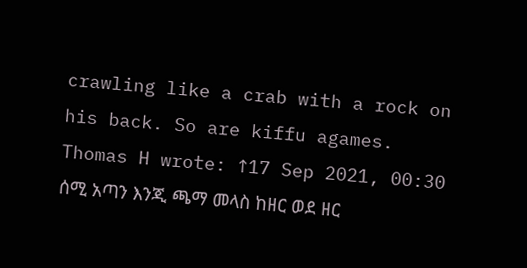crawling like a crab with a rock on his back. So are kiffu agames.
Thomas H wrote: ↑17 Sep 2021, 00:30
ሰሚ አጣን እንጂ ጫማ መላስ ከዘር ወደ ዘር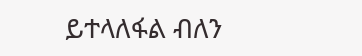ይተላለፋል ብለን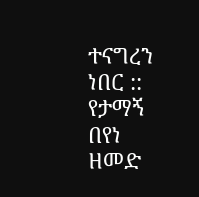ተናግረን ነበር ::
የታማኝ በየነ ዘመድ